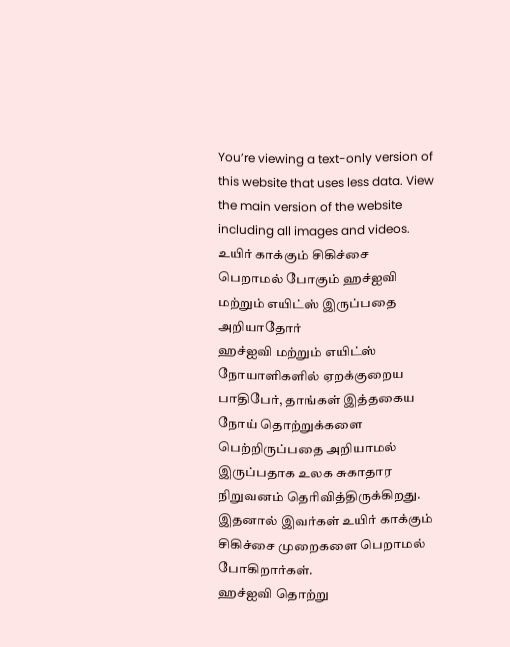You’re viewing a text-only version of this website that uses less data. View the main version of the website including all images and videos.
உயிர் காக்கும் சிகிச்சை பெறாமல் போகும் ஹச்ஐவி மற்றும் எயிட்ஸ் இருப்பதை அறியாதோர்
ஹச்ஐவி மற்றும் எயிட்ஸ் நோயாளிகளில் ஏறக்குறைய பாதிபேர், தாங்கள் இத்தகைய நோய் தொற்றுக்களை பெற்றிருப்பதை அறியாமல் இருப்பதாக உலக சுகாதார நிறுவனம் தெரிவித்திருக்கிறது.
இதனால் இவர்கள் உயிர் காக்கும் சிகிச்சை முறைகளை பெறாமல் போகிறார்கள்.
ஹச்ஐவி தொற்று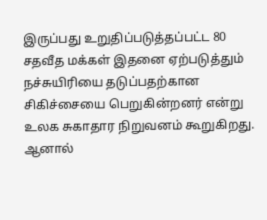இருப்பது உறுதிப்படுத்தப்பட்ட 80 சதவீத மக்கள் இதனை ஏற்படுத்தும் நச்சுயிரியை தடுப்பதற்கான சிகிச்சையை பெறுகின்றனர் என்று உலக சுகாதார நிறுவனம் கூறுகிறது.
ஆனால்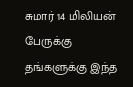சுமார் 14 மிலியன் பேருக்கு தங்களுக்கு இந்த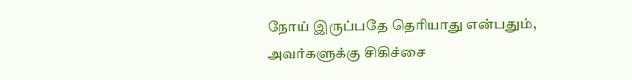நோய் இருப்பதே தெரியாது என்பதும், அவர்களுக்கு சிகிச்சை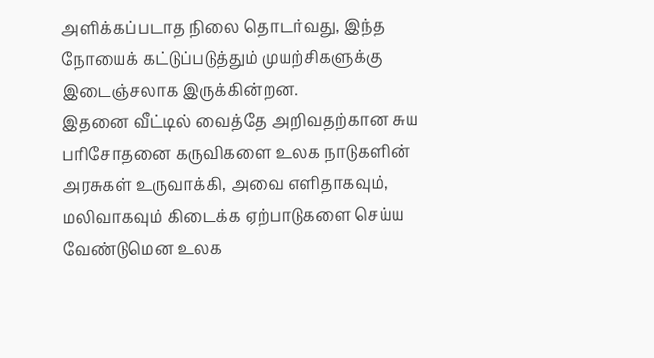அளிக்கப்படாத நிலை தொடர்வது, இந்த நோயைக் கட்டுப்படுத்தும் முயற்சிகளுக்கு இடைஞ்சலாக இருக்கின்றன.
இதனை வீட்டில் வைத்தே அறிவதற்கான சுய பரிசோதனை கருவிகளை உலக நாடுகளின் அரசுகள் உருவாக்கி, அவை எளிதாகவும், மலிவாகவும் கிடைக்க ஏற்பாடுகளை செய்ய வேண்டுமென உலக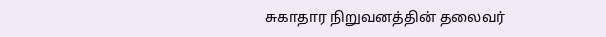சுகாதார நிறுவனத்தின் தலைவர்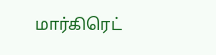மார்கிரெட்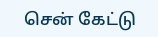சென் கேட்டு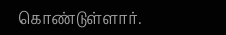கொண்டுள்ளார்.